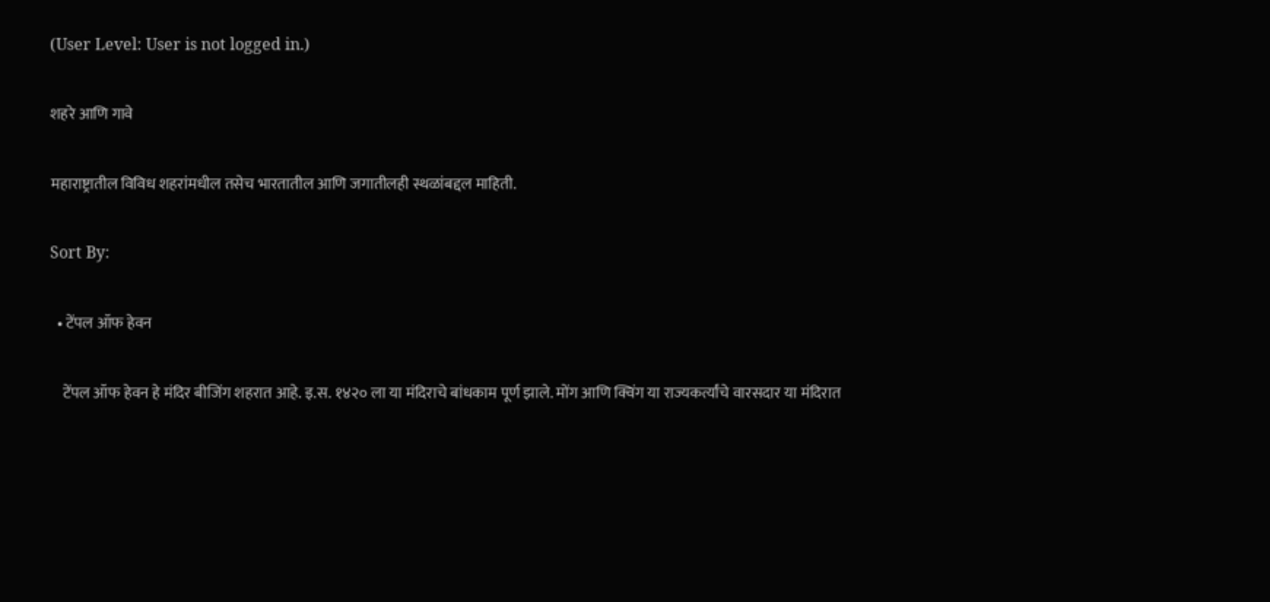(User Level: User is not logged in.)

शहरे आणि गावे

महाराष्ट्रातील विविध शहरांमधील तसेच भारतातील आणि जगातीलही स्थळांबद्दल माहिती.

Sort By:

  • टेंपल ऑफ हेवन

    टेंपल ऑफ हेवन हे मंदिर बीजिंग शहरात आहे. इ.स. १४२० ला या मंदिराचे बांधकाम पूर्ण झाले. मोंग आणि क्विंग या राज्यकर्त्यांचे वारसदार या मंदिरात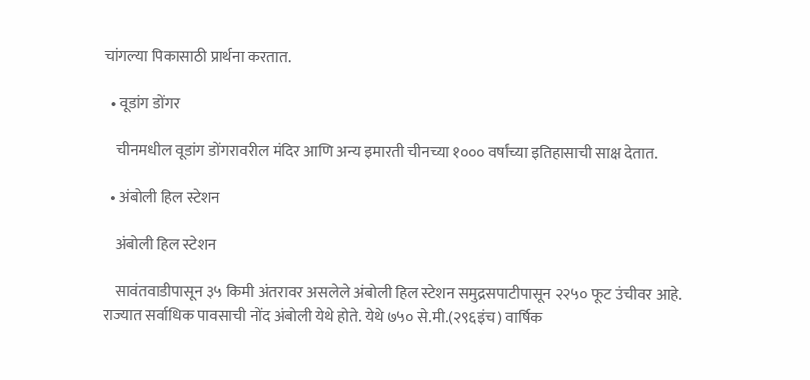चांगल्या पिकासाठी प्रार्थना करतात.

  • वूडांग डोंगर

    चीनमधील वूडांग डोंगरावरील मंदिर आणि अन्य इमारती चीनच्या १००० वर्षांच्या इतिहासाची साक्ष देतात.

  • अंबोली हिल स्टेशन

    अंबोली हिल स्टेशन

    सावंतवाडीपासून ३५ किमी अंतरावर असलेले अंबोली हिल स्टेशन समुद्रसपाटीपासून २२५० फूट उंचीवर आहे. राज्यात सर्वाधिक पावसाची नोंद अंबोली येथे होते. येथे ७५० से.मी.(२९६इंच) वार्षिक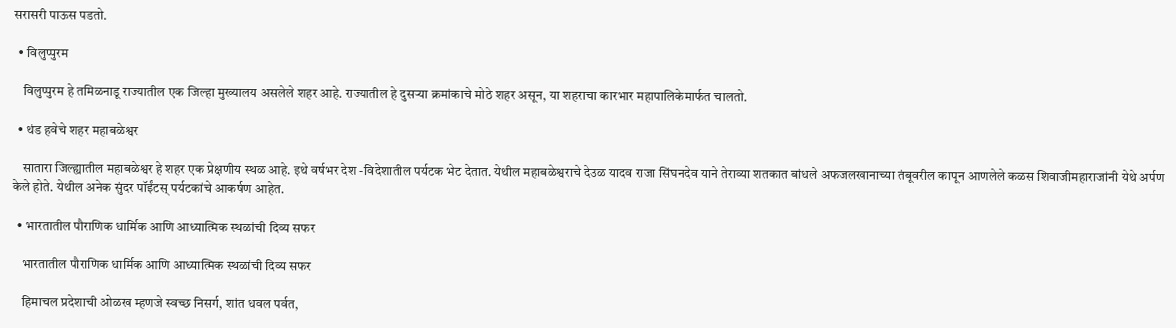सरासरी पाऊस पडतो.

  • विलुप्पुरम

    विलुप्पुरम हे तमिळनाडू राज्यातील एक जिल्हा मुख्यालय असलेले शहर आहे. राज्यातील हे दुसऱ्या क्रमांकाचे मोठे शहर असून, या शहराचा कारभार महापालिकेमार्फत चालतो.

  • थंड हवेचे शहर महाबळेश्वर

    सातारा जिल्ह्यातील महाबळेश्वर हे शहर एक प्रेक्षणीय स्थळ आहे. इथे वर्षभर देश -विदेशातील पर्यटक भेट देतात. येथील महाबळेश्वराचे देउळ यादव राजा सिंघनदेव याने तेराव्या शतकात बांधले अफजलखानाच्या तंबूवरील कापून आणलेले कळस शिवाजीमहाराजांनी येथे अर्पण केले होते. येथील अनेक सुंदर पॉईंटस् पर्यटकांचे आकर्षण आहेत.

  • भारतातील पौराणिक धार्मिक आणि आध्यात्मिक स्थळांची दिव्य सफर

    भारतातील पौराणिक धार्मिक आणि आध्यात्मिक स्थळांची दिव्य सफर

    हिमाचल प्रदेशाची ओळख म्हणजे स्वच्छ निसर्ग, शांत धवल पर्वत,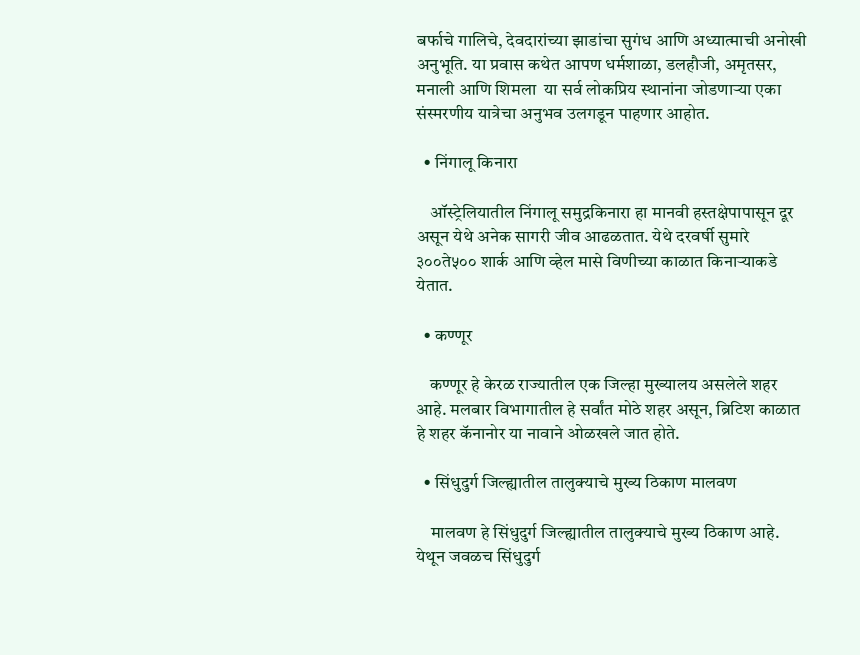बर्फाचे गालिचे, देवदारांच्या झाडांचा सुगंध आणि अध्यात्माची अनोखी अनुभूति. या प्रवास कथेत आपण धर्मशाळा, डलहौजी, अमृतसर, मनाली आणि शिमला  या सर्व लोकप्रिय स्थानांना जोडणाऱ्या एका संस्मरणीय यात्रेचा अनुभव उलगडून पाहणार आहोत.

  • निंगालू किनारा

    ऑस्ट्रेलियातील निंगालू समुद्रकिनारा हा मानवी हस्तक्षेपापासून दूर असून येथे अनेक सागरी जीव आढळतात. येथे दरवर्षी सुमारे ३००ते५०० शार्क आणि व्हेल मासे विणीच्या काळात किनार्‍याकडे येतात.

  • कण्णूर

    कण्णूर हे केरळ राज्यातील एक जिल्हा मुख्यालय असलेले शहर आहे. मलबार विभागातील हे सर्वांत मोठे शहर असून, ब्रिटिश काळात हे शहर कॅनानोर या नावाने ओळखले जात होते.

  • सिंधुदुर्ग जिल्ह्यातील तालुक्याचे मुख्य ठिकाण मालवण

    मालवण हे सिंधुदुर्ग जिल्ह्यातील तालुक्याचे मुख्य ठिकाण आहे. येथून जवळच सिंधुदुर्ग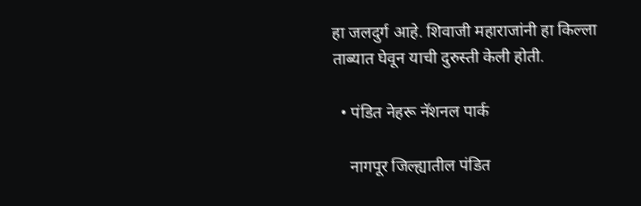हा जलदुर्ग आहे. शिवाजी महाराजांनी हा किल्ला ताब्यात घेवून याची दुरुस्ती केली होती.

  • पंडित नेहरू नॅशनल पार्क

    नागपूर जिल्ह्यातील पंडित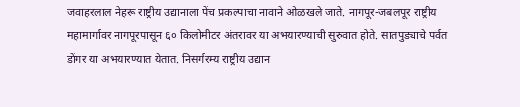जवाहरलाल नेहरू राष्ट्रीय उद्यानाला पेंच प्रकल्पाचा नावाने ओळखले जाते. नागपूर-जबलपूर राष्ट्रीय महामार्गावर नागपूरपासून ६० किलोमीटर अंतरावर या अभयारण्याची सुरुवात होते. सातपुड्याचे पर्वत डोंगर या अभयारण्यात येतात. निसर्गरम्य राष्ट्रीय उद्यान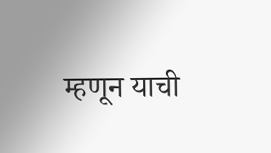म्हणून याची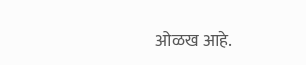ओळख आहे.